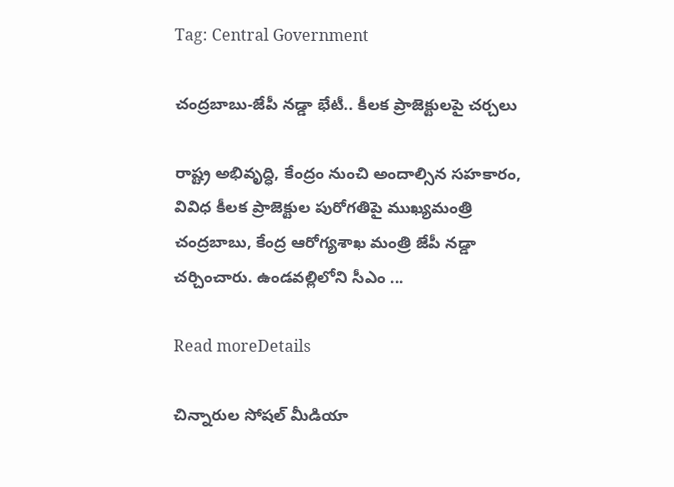Tag: Central Government

చంద్రబాబు-జేపీ నడ్డా భేటీ.. కీలక ప్రాజెక్టులపై చర్చలు

రాష్ట్ర అభివృద్ధి, కేంద్రం నుంచి అందాల్సిన సహకారం, వివిధ కీలక ప్రాజెక్టుల పురోగతిపై ముఖ్యమంత్రి చంద్రబాబు, కేంద్ర ఆరోగ్యశాఖ మంత్రి జేపీ నడ్డా చర్చించారు. ఉండవల్లిలోని సీఎం ...

Read moreDetails

చిన్నారుల సోషల్‌ మీడియా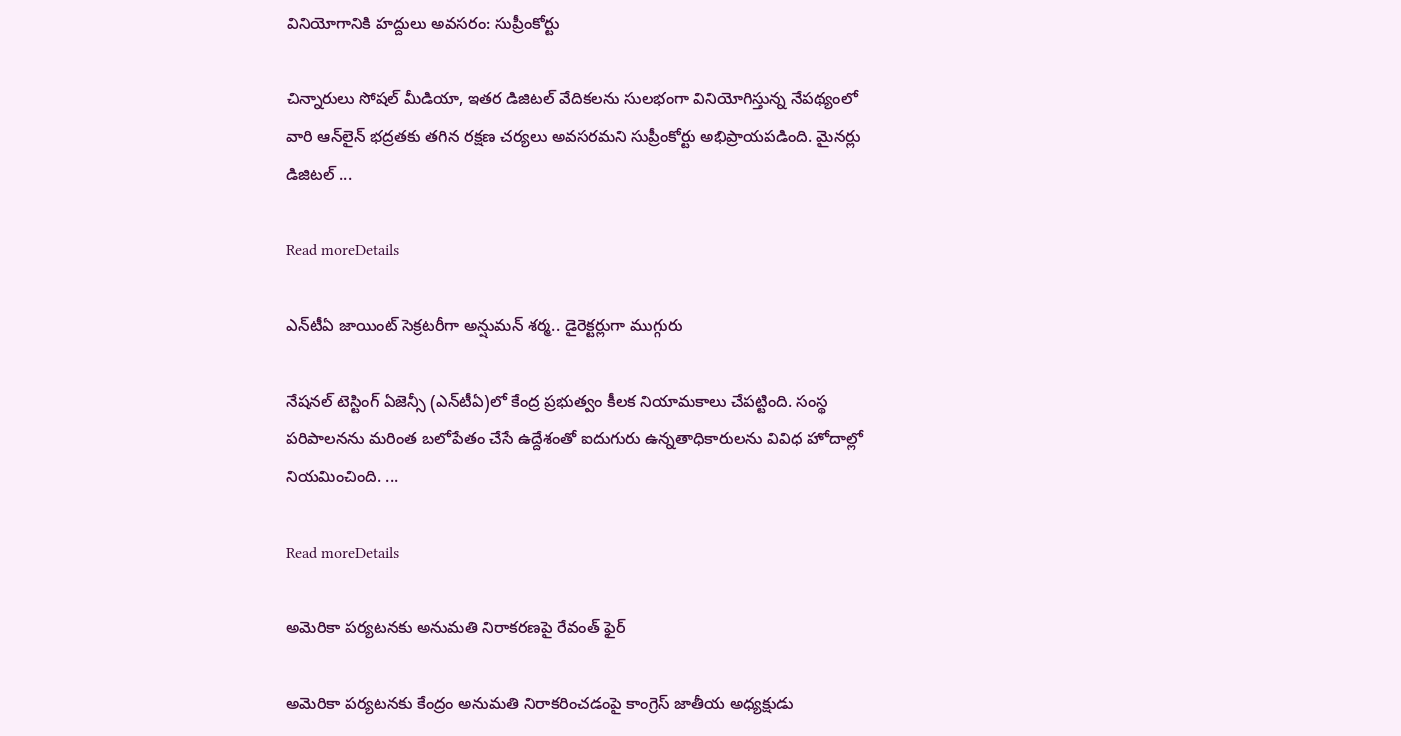వినియోగానికి హద్దులు అవసరం: సుప్రీంకోర్టు

చిన్నారులు సోషల్‌ మీడియా, ఇతర డిజిటల్‌ వేదికలను సులభంగా వినియోగిస్తున్న నేపథ్యంలో వారి ఆన్‌లైన్‌ భద్రతకు తగిన రక్షణ చర్యలు అవసరమని సుప్రీంకోర్టు అభిప్రాయపడింది. మైనర్లు డిజిటల్‌ ...

Read moreDetails

ఎన్‌టీఏ జాయింట్‌ సెక్రటరీగా అన్షుమన్‌ శర్మ.. డైరెక్టర్లుగా ముగ్గురు

నేషనల్‌ టెస్టింగ్‌ ఏజెన్సీ (ఎన్‌టీఏ)లో కేంద్ర ప్రభుత్వం కీలక నియామకాలు చేపట్టింది. సంస్థ పరిపాలనను మరింత బలోపేతం చేసే ఉద్దేశంతో ఐదుగురు ఉన్నతాధికారులను వివిధ హోదాల్లో నియమించింది. ...

Read moreDetails

అమెరికా పర్యటనకు అనుమతి నిరాకరణపై రేవంత్‌ ఫైర్‌

అమెరికా పర్యటనకు కేంద్రం అనుమతి నిరాకరించడంపై కాంగ్రెస్‌ జాతీయ అధ్యక్షుడు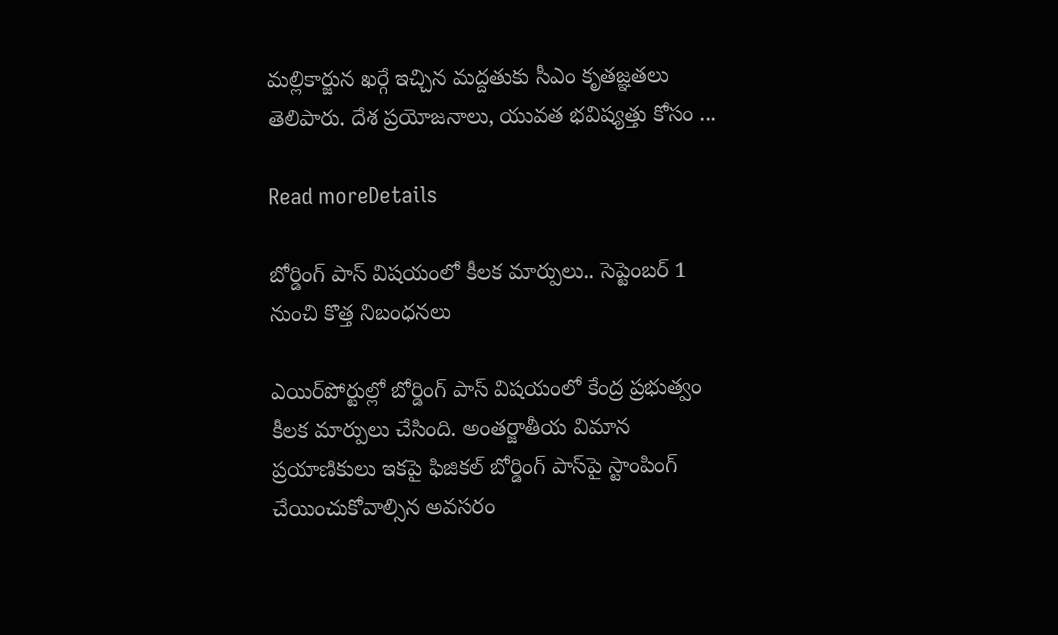మల్లికార్జున ఖర్గే ఇచ్చిన మద్దతుకు సీఎం కృతజ్ఞతలు తెలిపారు. దేశ ప్రయోజనాలు, యువత భవిష్యత్తు కోసం ...

Read moreDetails

బోర్డింగ్‌ పాస్‌ విషయంలో కీలక మార్పులు.. సెప్టెంబర్‌ 1 నుంచి కొత్త నిబంధనలు

ఎయిర్‌పోర్టుల్లో బోర్డింగ్‌ పాస్‌ విషయంలో కేంద్ర ప్రభుత్వం కీలక మార్పులు చేసింది. అంతర్జాతీయ విమాన ప్రయాణికులు ఇకపై ఫిజికల్‌ బోర్డింగ్‌ పాస్‌పై స్టాంపింగ్‌ చేయించుకోవాల్సిన అవసరం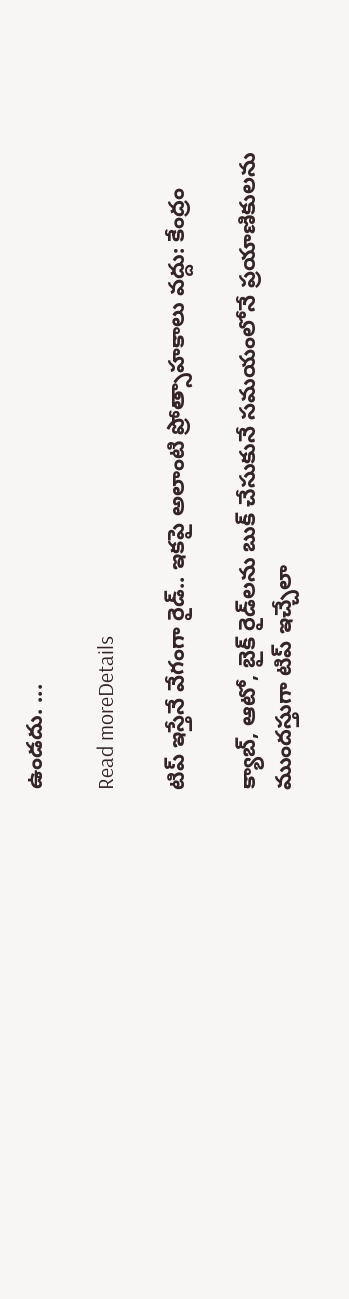ఉండదు. ...

Read moreDetails

టిప్‌ ఇస్తేనే వేగంగా రైడ్‌.. ఇకపై అలాంటి ప్రోత్సాహకాలు వద్దు: కేంద్రం

క్యాబ్‌, ఆటో, బైక్‌ రైడ్‌లను బుక్‌ చేసుకునే సమయంలోనే ప్రయాణికులను ముందస్తుగా టిప్‌ ఇచ్చేలా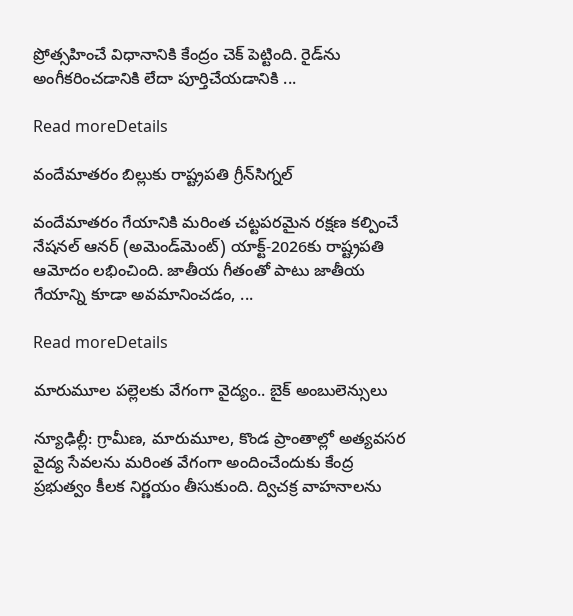ప్రోత్సహించే విధానానికి కేంద్రం చెక్‌ పెట్టింది. రైడ్‌ను అంగీకరించడానికి లేదా పూర్తిచేయడానికి ...

Read moreDetails

వందేమాతరం బిల్లుకు రాష్ట్రపతి గ్రీన్‌సిగ్నల్

వందేమాతరం గేయానికి మరింత చట్టపరమైన రక్షణ కల్పించే నేషనల్ ఆనర్ (అమెండ్‌మెంట్) యాక్ట్-2026కు రాష్ట్రపతి ఆమోదం లభించింది. జాతీయ గీతంతో పాటు జాతీయ గేయాన్ని కూడా అవమానించడం, ...

Read moreDetails

మారుమూల పల్లెలకు వేగంగా వైద్యం.. బైక్‌ అంబులెన్సులు

న్యూఢిల్లీ: గ్రామీణ, మారుమూల, కొండ ప్రాంతాల్లో అత్యవసర వైద్య సేవలను మరింత వేగంగా అందించేందుకు కేంద్ర ప్రభుత్వం కీలక నిర్ణయం తీసుకుంది. ద్విచక్ర వాహనాలను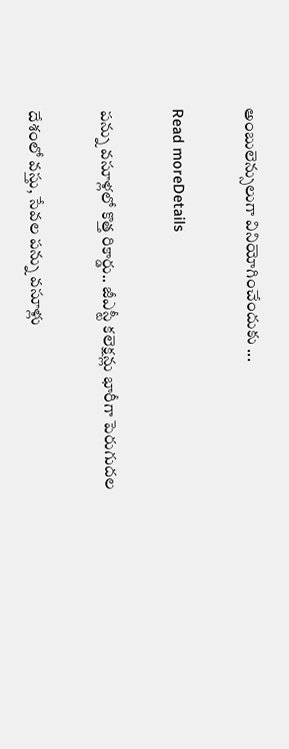అంబులెన్సులుగా వినియోగించేందుకు ...

Read moreDetails

పన్ను వసూళ్లలో కొత్త రికార్డు.. జీఎస్టీ కలెక్షన్లు భారీగా పెరుగుదల

దేశంలో వస్తు, సేవల పన్ను వసూళ్లు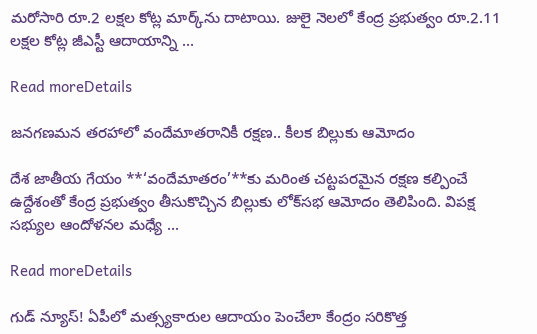మరోసారి రూ.2 లక్షల కోట్ల మార్క్‌ను దాటాయి. జులై నెలలో కేంద్ర ప్రభుత్వం రూ.2.11 లక్షల కోట్ల జీఎస్టీ ఆదాయాన్ని ...

Read moreDetails

జనగణమన తరహాలో వందేమాతరానికీ రక్షణ.. కీలక బిల్లుకు ఆమోదం

దేశ జాతీయ గేయం **‘వందేమాతరం’**కు మరింత చట్టపరమైన రక్షణ కల్పించే ఉద్దేశంతో కేంద్ర ప్రభుత్వం తీసుకొచ్చిన బిల్లుకు లోక్‌సభ ఆమోదం తెలిపింది. విపక్ష సభ్యుల ఆందోళనల మధ్యే ...

Read moreDetails

గుడ్ న్యూస్! ఏపీలో మత్స్యకారుల ఆదాయం పెంచేలా కేంద్రం సరికొత్త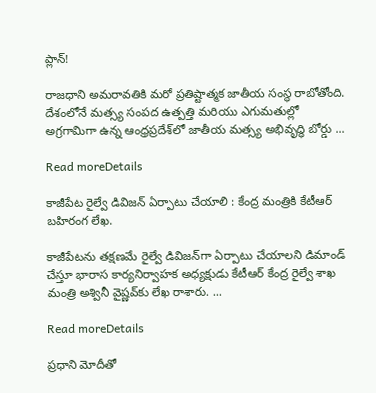ప్లాన్!

రాజధాని అమరావతికి మరో ప్రతిష్టాత్మక జాతీయ సంస్థ రాబోతోంది. దేశంలోనే మత్స్య సంపద ఉత్పత్తి మరియు ఎగుమతుల్లో అగ్రగామిగా ఉన్న ఆంధ్రప్రదేశ్‌లో జాతీయ మత్స్య అభివృద్ధి బోర్డు ...

Read moreDetails

కాజీపేట రైల్వే డివిజన్‌ ఏర్పాటు చేయాలి : కేంద్ర మంత్రికి కేటీఆర్‌ బహిరంగ లేఖ.

కాజీపేటను తక్షణమే రైల్వే డివిజన్‌గా ఏర్పాటు చేయాలని డిమాండ్ చేస్తూ భారాస కార్యనిర్వాహక అధ్యక్షుడు కేటీఆర్ కేంద్ర రైల్వే శాఖ మంత్రి అశ్వినీ వైష్ణవ్‌కు లేఖ రాశారు. ...

Read moreDetails

ప్రధాని మోదీతో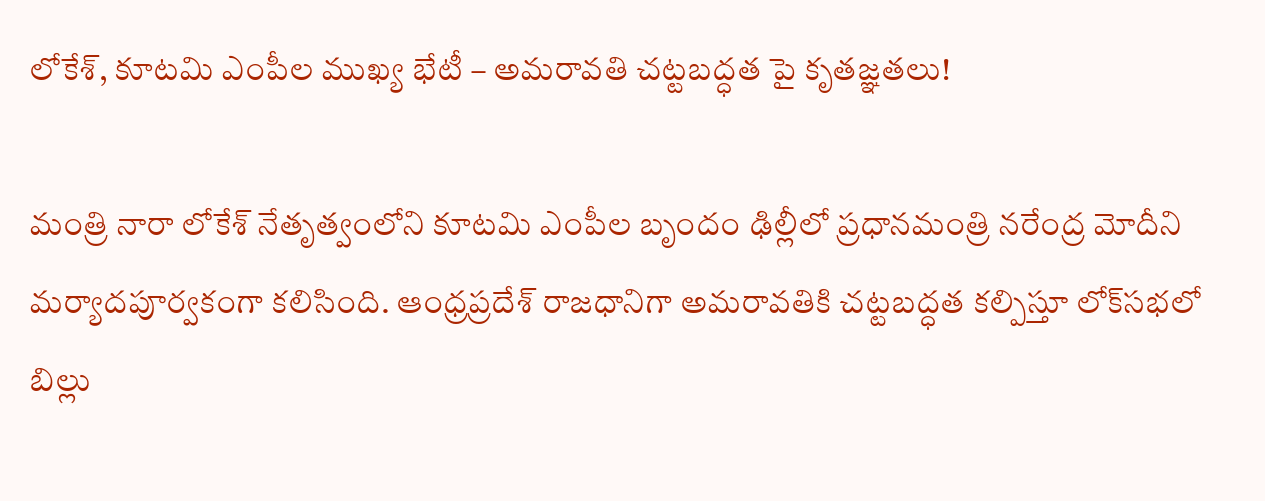లోకేశ్‌, కూటమి ఎంపీల ముఖ్య భేటీ – అమరావతి చట్టబద్ధత పై కృతజ్ఞతలు!

మంత్రి నారా లోకేశ్ నేతృత్వంలోని కూటమి ఎంపీల బృందం ఢిల్లీలో ప్రధానమంత్రి నరేంద్ర మోదీని మర్యాదపూర్వకంగా కలిసింది. ఆంధ్రప్రదేశ్ రాజధానిగా అమరావతికి చట్టబద్ధత కల్పిస్తూ లోక్‌సభలో బిల్లు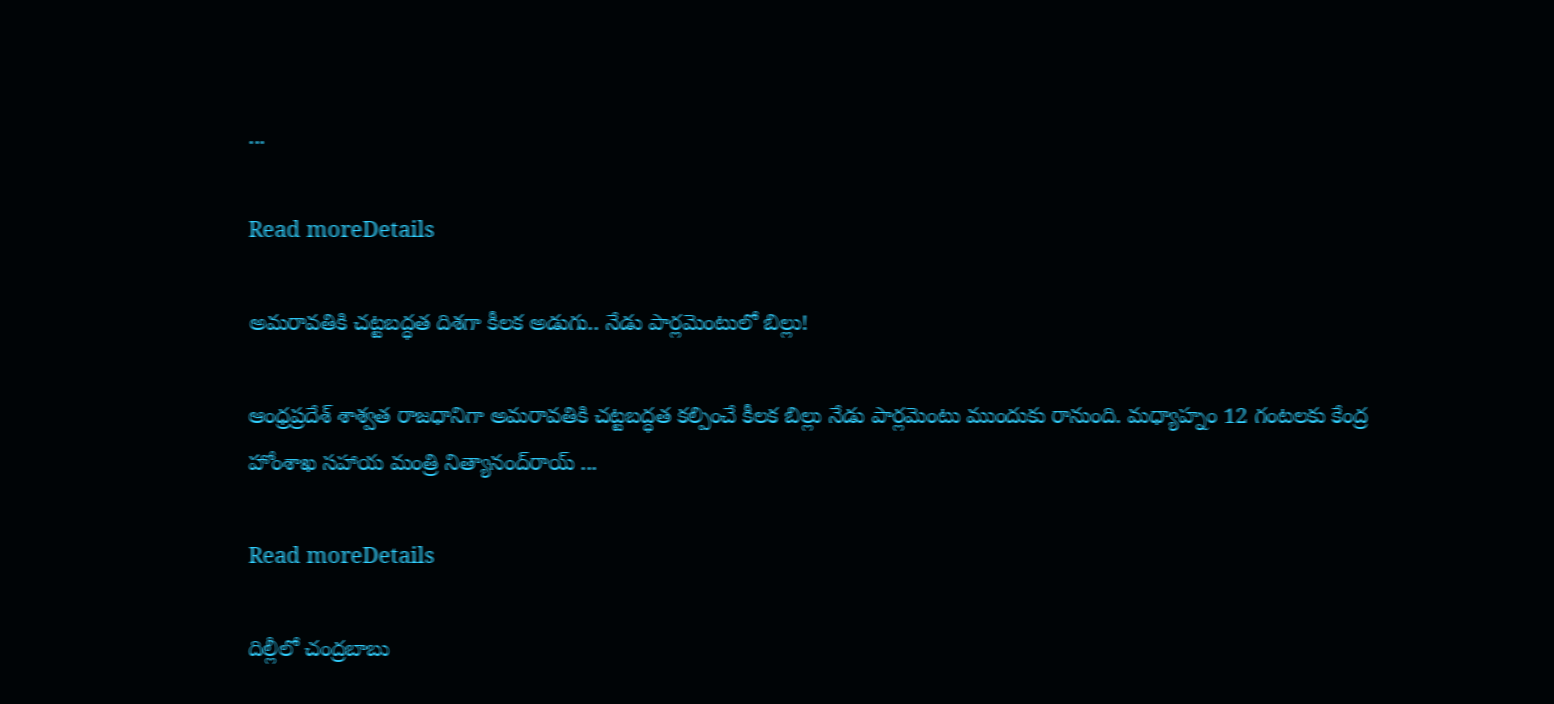...

Read moreDetails

అమరావతికి చట్టబద్ధత దిశగా కీలక అడుగు.. నేడు పార్లమెంటులో బిల్లు!

ఆంధ్రప్రదేశ్‌ శాశ్వత రాజధానిగా అమరావతికి చట్టబద్ధత కల్పించే కీలక బిల్లు నేడు పార్లమెంటు ముందుకు రానుంది. మధ్యాహ్నం 12 గంటలకు కేంద్ర హోంశాఖ సహాయ మంత్రి నిత్యానంద్‌రాయ్‌ ...

Read moreDetails

దిల్లీలో చంద్రబాబు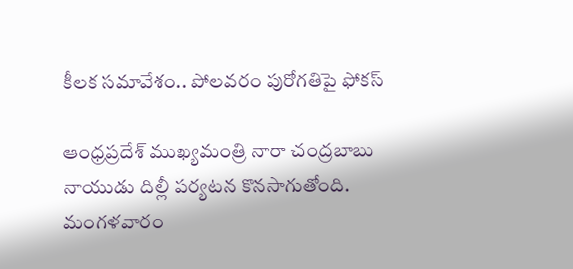కీలక సమావేశం.. పోలవరం పురోగతిపై ఫోకస్

ఆంధ్రప్రదేశ్ ముఖ్యమంత్రి నారా చంద్రబాబు నాయుడు దిల్లీ పర్యటన కొనసాగుతోంది. మంగళవారం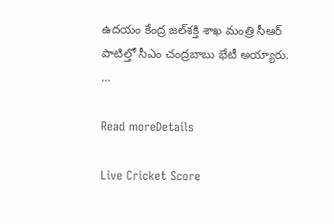ఉదయం కేంద్ర జల్‌శక్తి శాఖ మంత్రి సీఆర్‌ పాటిల్తో సీఎం చంద్రబాబు భేటీ అయ్యారు. ...

Read moreDetails

Live Cricket Score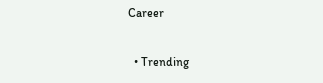Career

  • Trending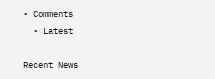• Comments
  • Latest

Recent News